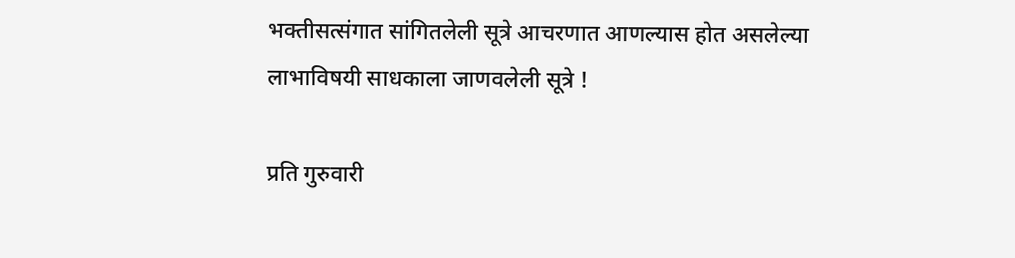भक्तीसत्संगात सांगितलेली सूत्रे आचरणात आणल्यास होत असलेल्या लाभाविषयी साधकाला जाणवलेली सूत्रे !

प्रति गुरुवारी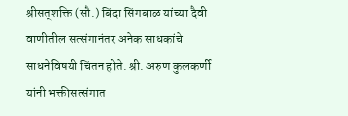श्रीसत्‌शक्ति (सौ.) बिंदा सिंगबाळ यांच्या दैवी वाणीतील सत्संगानंतर अनेक साधकांचे साधनेविषयी चिंतन होते. श्री. अरुण कुलकर्णी यांनी भक्तीसत्संगात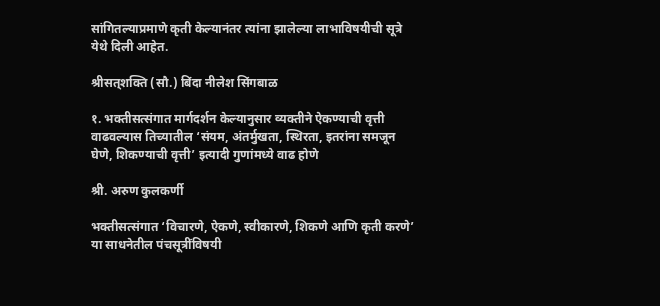सांगितल्याप्रमाणे कृती केल्यानंतर त्यांना झालेल्या लाभाविषयीची सूत्रे येथे दिली आहेत.

श्रीसत्‌शक्ति (सौ.) बिंदा नीलेश सिंगबाळ

१. भक्तीसत्संगात मार्गदर्शन केल्यानुसार व्यक्तीने ऐकण्याची वृत्ती वाढवल्यास तिच्यातील ‘संयम, अंतर्मुखता, स्थिरता, इतरांना समजून घेणे, शिकण्याची वृत्ती’ इत्यादी गुणांमध्ये वाढ होणे

श्री. अरुण कुलकर्णी

भक्तीसत्संगात ‘विचारणे, ऐकणे, स्वीकारणे, शिकणे आणि कृती करणे’ या साधनेतील पंचसूत्रींविषयी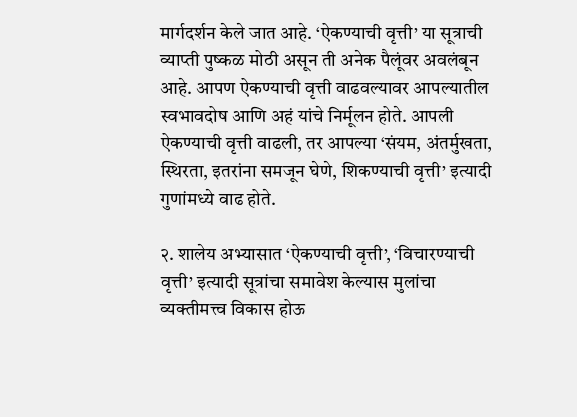मार्गदर्शन केले जात आहे. ‘ऐकण्याची वृत्ती’ या सूत्राची व्याप्ती पुष्कळ मोठी असून ती अनेक पैलूंवर अवलंबून आहे. आपण ऐकण्याची वृत्ती वाढवल्यावर आपल्यातील स्वभावदोष आणि अहं यांचे निर्मूलन होते. आपली ऐकण्याची वृत्ती वाढली, तर आपल्या ‘संयम, अंतर्मुखता, स्थिरता, इतरांना समजून घेणे, शिकण्याची वृत्ती’ इत्यादी गुणांमध्ये वाढ होते.

२. शालेय अभ्यासात ‘ऐकण्याची वृत्ती’, ‘विचारण्याची वृत्ती’ इत्यादी सूत्रांचा समावेश केल्यास मुलांचा व्यक्तीमत्त्व विकास होऊ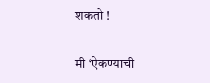शकतो !

मी ‘ऐकण्याची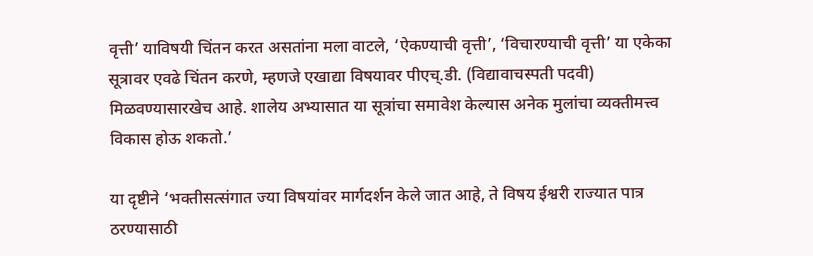वृत्ती’ याविषयी चिंतन करत असतांना मला वाटले, ‘ऐकण्याची वृत्ती’, ‘विचारण्याची वृत्ती’ या एकेका सूत्रावर एवढे चिंतन करणे, म्हणजे एखाद्या विषयावर पीएच्.डी. (विद्यावाचस्पती पदवी) मिळवण्यासारखेच आहे. शालेय अभ्यासात या सूत्रांचा समावेश केल्यास अनेक मुलांचा व्यक्तीमत्त्व विकास होऊ शकतो.’

या दृष्टीने ‘भक्तीसत्संगात ज्या विषयांवर मार्गदर्शन केले जात आहे, ते विषय ईश्वरी राज्यात पात्र ठरण्यासाठी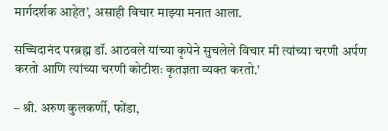मार्गदर्शक आहेत’, असाही विचार माझ्या मनात आला.

सच्चिदानंद परब्रह्म डॉ. आठवले यांच्या कृपेने सुचलेले विचार मी त्यांच्या चरणी अर्पण करतो आणि त्यांच्या चरणी कोटीशः कृतज्ञता व्यक्त करतो.’

– श्री. अरुण कुलकर्णी, फोंडा,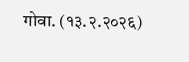गोवा. (१३.२.२०२६)